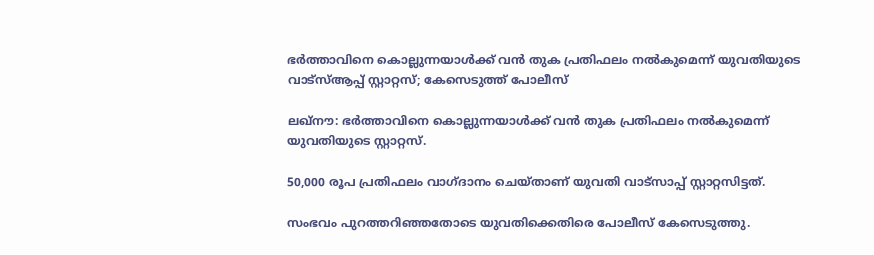ഭർത്താവിനെ കൊല്ലുന്നയാൾക്ക് വൻ തുക പ്രതിഫലം നൽകുമെന്ന് യുവതിയുടെ വാട്സ്ആപ്പ് സ്റ്റാറ്റസ്; കേസെടുത്ത് പോലീസ്

ലഖ്നൗ: ഭർത്താവിനെ കൊല്ലുന്നയാള്‍ക്ക് വൻ തുക പ്രതിഫലം നൽകുമെന്ന് യുവതിയുടെ സ്റ്റാറ്റസ്.

50,000 രൂപ പ്രതിഫലം വാഗ്ദാനം ചെയ്താണ് യുവതി വാട്സാപ്പ് സ്റ്റാറ്റസിട്ടത്.

സംഭവം പുറത്തറിഞ്ഞതോടെ യുവതിക്കെതിരെ പോലീസ് കേസെടുത്തു.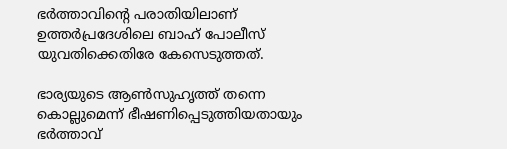ഭർത്താവിന്റെ പരാതിയിലാണ് ഉത്തർപ്രദേശിലെ ബാഹ് പോലീസ് യുവതിക്കെതിരേ കേസെടുത്തത്.

ഭാര്യയുടെ ആണ്‍സുഹൃത്ത് തന്നെ കൊല്ലുമെന്ന് ഭീഷണിപ്പെടുത്തിയതായും ഭർത്താവ്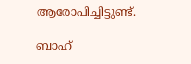ആരോപിച്ചിട്ടുണ്ട്.

ബാഹ്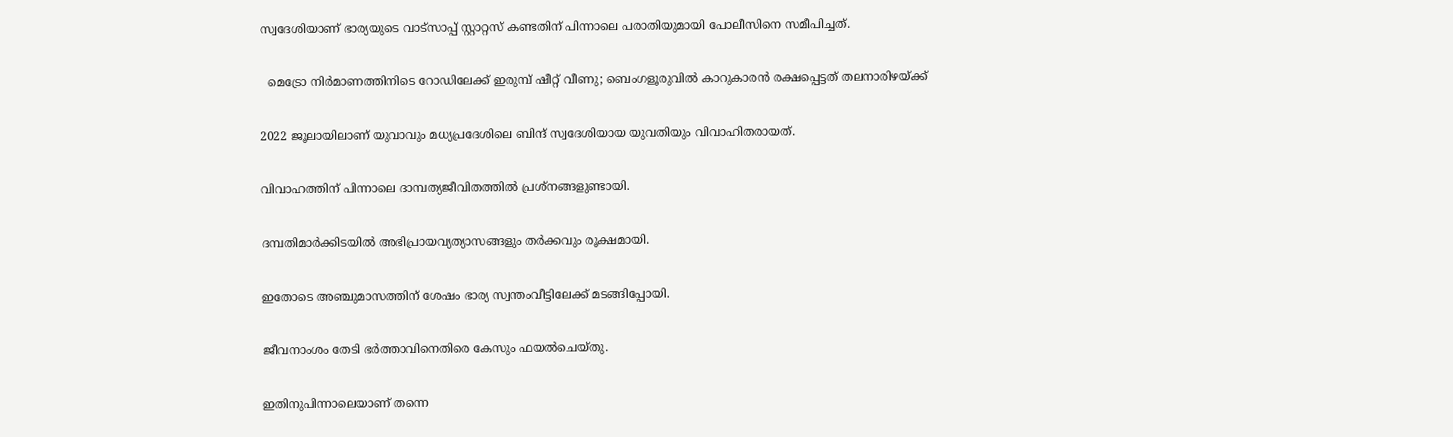സ്വദേശിയാണ് ഭാര്യയുടെ വാട്സാപ്പ് സ്റ്റാറ്റസ് കണ്ടതിന് പിന്നാലെ പരാതിയുമായി പോലീസിനെ സമീപിച്ചത്.

  മെട്രോ നിർമാണത്തിനിടെ റോഡിലേക്ക് ഇരുമ്പ് ഷീറ്റ് വീണു; ബെംഗളൂരുവിൽ കാറുകാരൻ രക്ഷപ്പെട്ടത് തലനാരിഴയ്ക്ക്

2022 ജൂലായിലാണ് യുവാവും മധ്യപ്രദേശിലെ ബിന്ദ് സ്വദേശിയായ യുവതിയും വിവാഹിതരായത്.

വിവാഹത്തിന് പിന്നാലെ ദാമ്പത്യജീവിതത്തില്‍ പ്രശ്നങ്ങളുണ്ടായി.

ദമ്പതിമാർക്കിടയില്‍ അഭിപ്രായവ്യത്യാസങ്ങളും തർക്കവും രൂക്ഷമായി.

ഇതോടെ അഞ്ചുമാസത്തിന് ശേഷം ഭാര്യ സ്വന്തംവീട്ടിലേക്ക് മടങ്ങിപ്പോയി.

ജീവനാംശം തേടി ഭർത്താവിനെതിരെ കേസും ഫയല്‍ചെയ്തു.

ഇതിനുപിന്നാലെയാണ് തന്നെ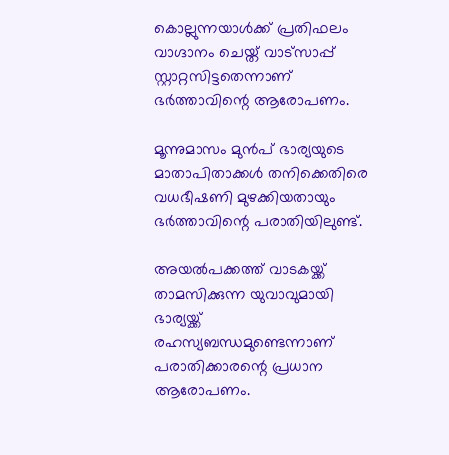കൊല്ലുന്നയാള്‍ക്ക് പ്രതിഫലം വാഗ്ദാനം ചെയ്ത് വാട്സാപ്പ് സ്റ്റാറ്റസിട്ടതെന്നാണ് ഭർത്താവിന്റെ ആരോപണം.

മൂന്നുമാസം മുൻപ് ഭാര്യയുടെ മാതാപിതാക്കള്‍ തനിക്കെതിരെ വധഭീഷണി മുഴക്കിയതായും ഭർത്താവിന്റെ പരാതിയിലുണ്ട്.

അയല്‍പക്കത്ത് വാടകയ്ക്ക് താമസിക്കുന്ന യുവാവുമായി ഭാര്യയ്ക്ക് രഹസ്യബന്ധമുണ്ടെന്നാണ് പരാതിക്കാരന്റെ പ്രധാന ആരോപണം.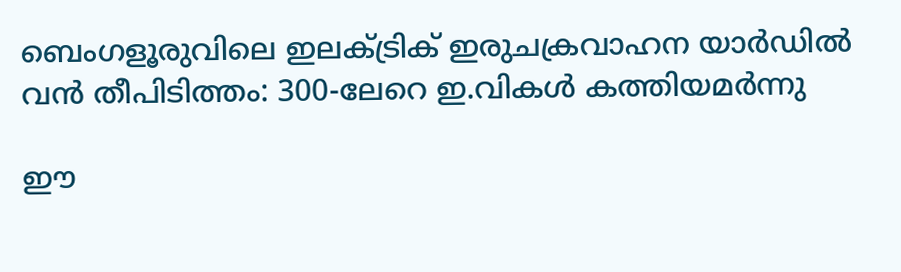ബെംഗളൂരുവിലെ ഇലക്ട്രിക് ഇരുചക്രവാഹന യാർഡിൽ വൻ തീപിടിത്തം: 300-ലേറെ ഇ.വികൾ കത്തിയമർന്നു

ഈ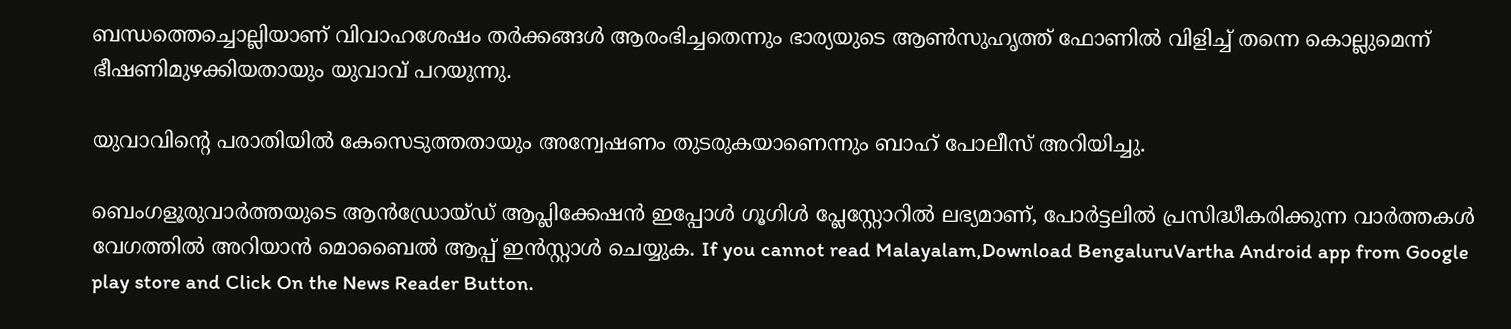ബന്ധത്തെച്ചൊല്ലിയാണ് വിവാഹശേഷം തർക്കങ്ങള്‍ ആരംഭിച്ചതെന്നും ഭാര്യയുടെ ആണ്‍സുഹൃത്ത് ഫോണില്‍ വിളിച്ച്‌ തന്നെ കൊല്ലുമെന്ന് ഭീഷണിമുഴക്കിയതായും യുവാവ് പറയുന്നു.

യുവാവിന്റെ പരാതിയില്‍ കേസെടുത്തതായും അന്വേഷണം തുടരുകയാണെന്നും ബാഹ് പോലീസ് അറിയിച്ചു.

ബെംഗളൂരുവാർത്തയുടെ ആൻഡ്രോയ്ഡ് ആപ്ലിക്കേഷൻ ഇപ്പോൾ ഗൂഗിൾ പ്ലേസ്റ്റോറിൽ ലഭ്യമാണ്, പോർട്ടലിൽ പ്രസിദ്ധീകരിക്കുന്ന വാർത്തകൾ വേഗത്തിൽ അറിയാൻ മൊബൈൽ ആപ്പ് ഇൻസ്റ്റാൾ ചെയ്യുക. If you cannot read Malayalam,Download BengaluruVartha Android app from Google play store and Click On the News Reader Button.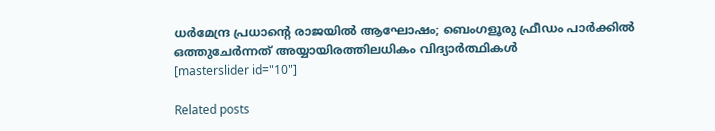ധർമേന്ദ്ര പ്രധാന്റെ രാജയിൽ ആഘോഷം; ബെംഗളൂരു ഫ്രീഡം പാർക്കിൽ ഒത്തുചേർന്നത് അയ്യായിരത്തിലധികം വിദ്യാർത്ഥികൾ
[masterslider id="10"]

Related posts